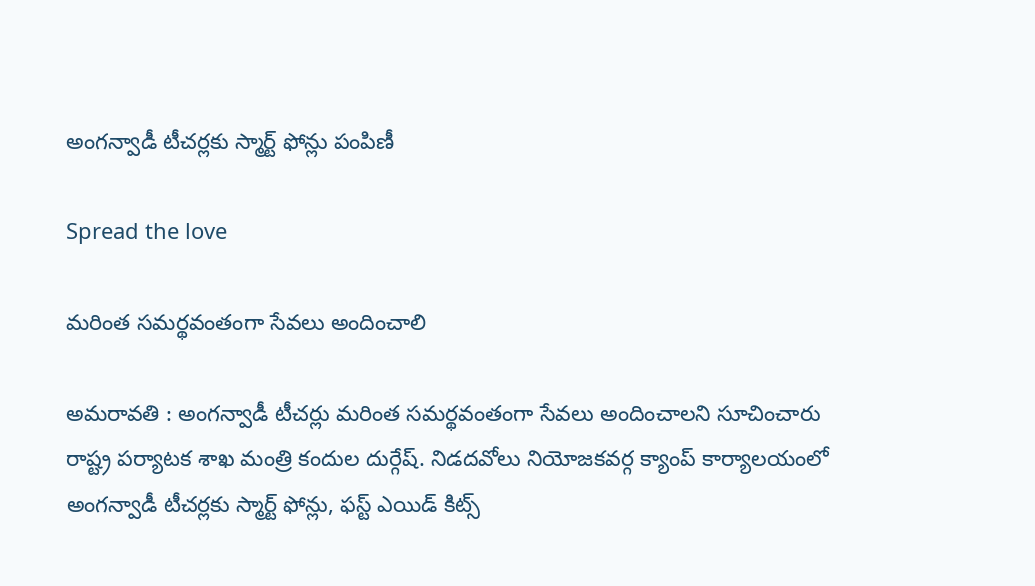అంగన్వాడీ టీచర్లకు స్మార్ట్ ఫోన్లు పంపిణీ

Spread the love

మ‌రింత స‌మ‌ర్థ‌వంతంగా సేవ‌లు అందించాలి

అమ‌రావ‌తి : అంగన్వాడీ టీచ‌ర్లు మ‌రింత స‌మ‌ర్థ‌వంతంగా సేవ‌లు అందించాల‌ని సూచించారు రాష్ట్ర ప‌ర్యాట‌క శాఖ మంత్రి కందుల దుర్గేష్. నిడదవోలు నియోజకవర్గ క్యాంప్ కార్యాలయంలో అంగన్వాడీ టీచర్లకు స్మార్ట్ ఫోన్లు, ఫస్ట్ ఎయిడ్ కిట్స్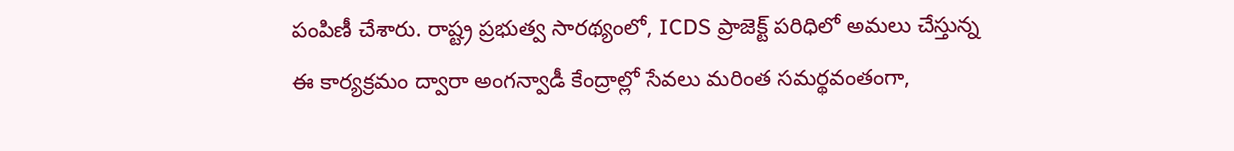పంపిణీ చేశారు. రాష్ట్ర ప్రభుత్వ సారథ్యంలో, ICDS ప్రాజెక్ట్ పరిధిలో అమలు చేస్తున్న ఈ కార్యక్రమం ద్వారా అంగన్వాడీ కేంద్రాల్లో సేవలు మరింత సమర్థవంతంగా,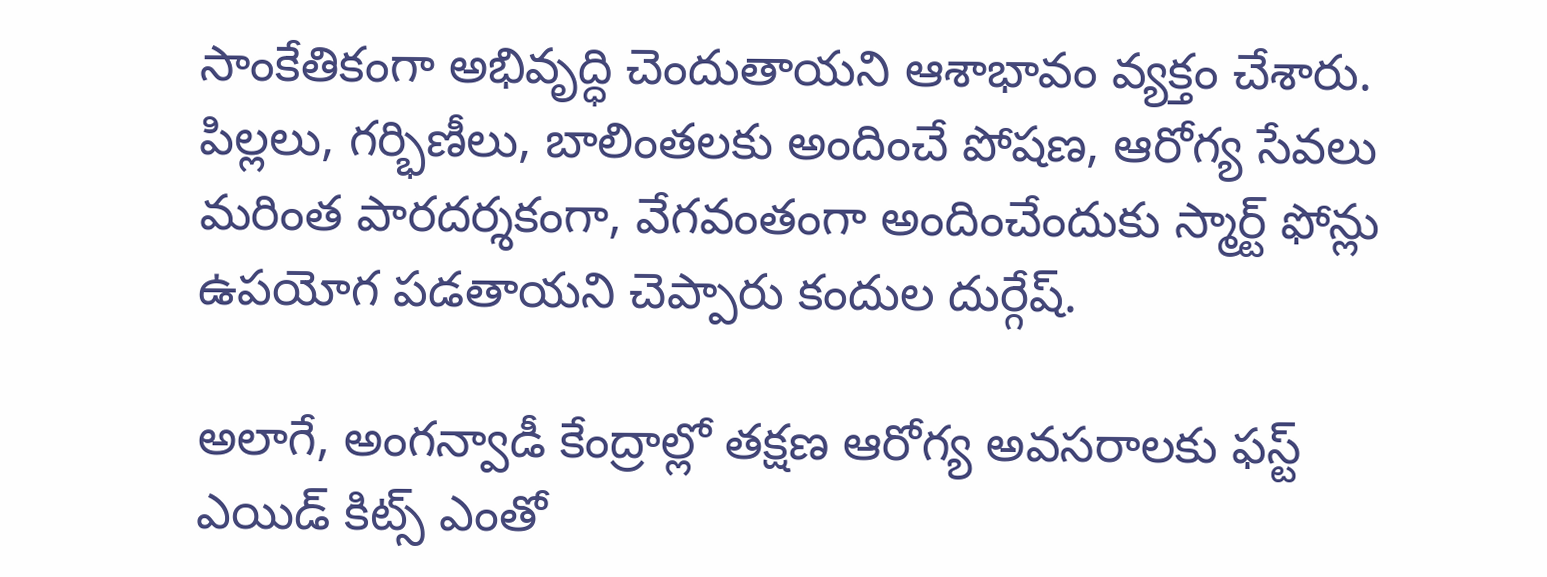సాంకేతికంగా అభివృద్ధి చెందుతాయ‌ని ఆశాభావం వ్య‌క్తం చేశారు. పిల్లలు, గర్భిణీలు, బాలింతలకు అందించే పోషణ, ఆరోగ్య సేవలు మరింత పారదర్శకంగా, వేగవంతంగా అందించేందుకు స్మార్ట్ ఫోన్లు ఉపయోగ పడతాయ‌ని చెప్పారు కందుల దుర్గేష్.

అలాగే, అంగన్వాడీ కేంద్రాల్లో తక్షణ ఆరోగ్య అవసరాలకు ఫస్ట్ ఎయిడ్ కిట్స్ ఎంతో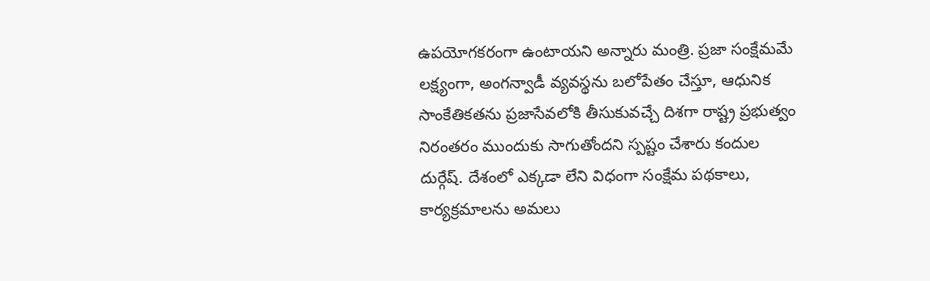ఉపయోగకరంగా ఉంటాయని అన్నారు మంత్రి. ప్రజా సంక్షేమమే లక్ష్యంగా, అంగన్వాడీ వ్యవస్థను బలోపేతం చేస్తూ, ఆధునిక సాంకేతికతను ప్రజాసేవలోకి తీసుకువచ్చే దిశగా రాష్ట్ర ప్రభుత్వం నిరంతరం ముందుకు సాగుతోందని స్పష్టం చేశారు కందుల దుర్గేష్. దేశంలో ఎక్క‌డా లేని విధంగా సంక్షేమ ప‌థ‌కాలు, కార్య‌క్ర‌మాల‌ను అమ‌లు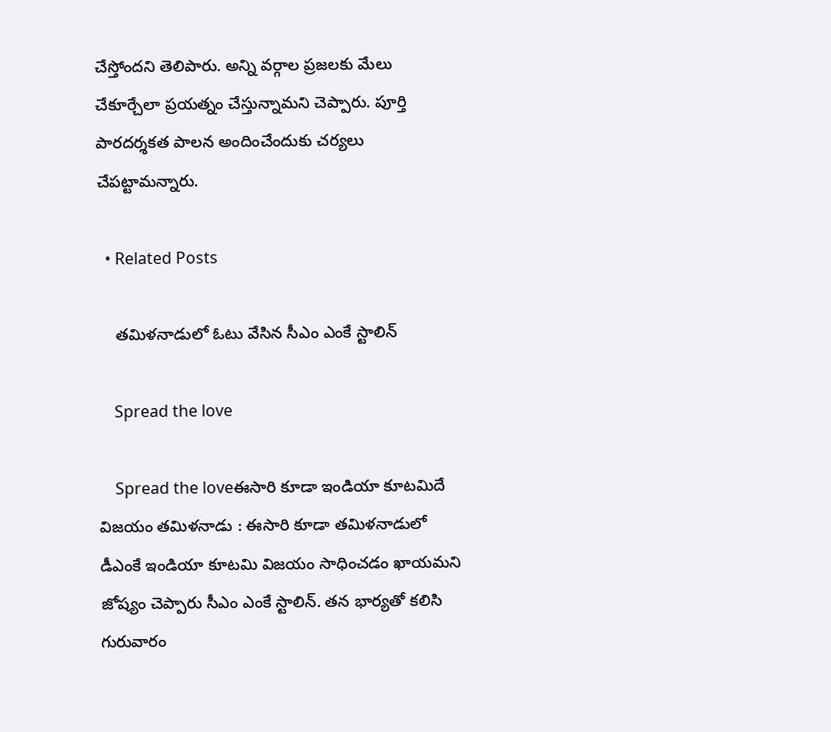చేస్తోంద‌ని తెలిపారు. అన్ని వ‌ర్గాల ప్ర‌జ‌ల‌కు మేలు చేకూర్చేలా ప్ర‌య‌త్నం చేస్తున్నామ‌ని చెప్పారు. పూర్తి పార‌ద‌ర్శ‌క‌త పాల‌న అందించేందుకు చ‌ర్య‌లు చేప‌ట్టామ‌న్నారు.

  • Related Posts

    త‌మిళ‌నాడులో ఓటు వేసిన సీఎం ఎంకే స్టాలిన్

    Spread the love

    Spread the loveఈసారి కూడా ఇండియా కూట‌మిదే విజ‌యం త‌మిళ‌నాడు : ఈసారి కూడా త‌మిళ‌నాడులో డీఎంకే ఇండియా కూట‌మి విజ‌యం సాధించడం ఖాయ‌మ‌ని జోష్యం చెప్పారు సీఎం ఎంకే స్టాలిన్. త‌న భార్య‌తో క‌లిసి గురువారం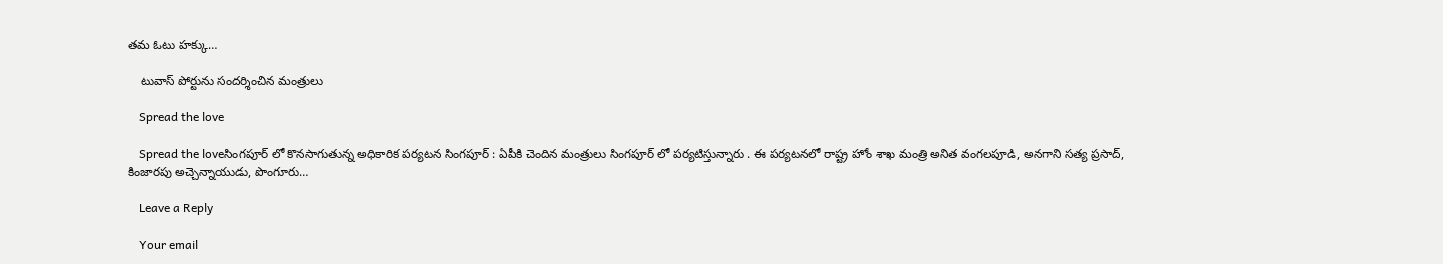త‌మ ఓటు హ‌క్కు…

    టువాస్ పోర్టును సంద‌ర్శించిన మంత్రులు

    Spread the love

    Spread the loveసింగ‌పూర్ లో కొన‌సాగుతున్న అధికారిక ప‌ర్య‌ట‌న సింగ‌పూర్ : ఏపీకి చెందిన మంత్రులు సింగ‌పూర్ లో ప‌ర్య‌టిస్తున్నారు . ఈ ప‌ర్య‌ట‌న‌లో రాష్ట్ర హోం శాఖ మంత్రి అనిత వంగ‌ల‌పూడి, అన‌గాని స‌త్య ప్ర‌సాద్, కింజారపు అచ్చెన్నాయుడు, పొంగూరు…

    Leave a Reply

    Your email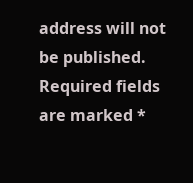address will not be published. Required fields are marked *